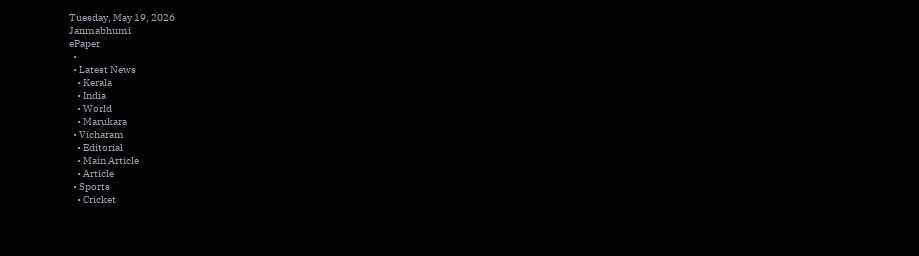Tuesday, May 19, 2026
Janmabhumi
ePaper
  •
  • Latest News
    • Kerala
    • India
    • World
    • Marukara
  • Vicharam
    • Editorial
    • Main Article
    • Article
  • Sports
    • Cricket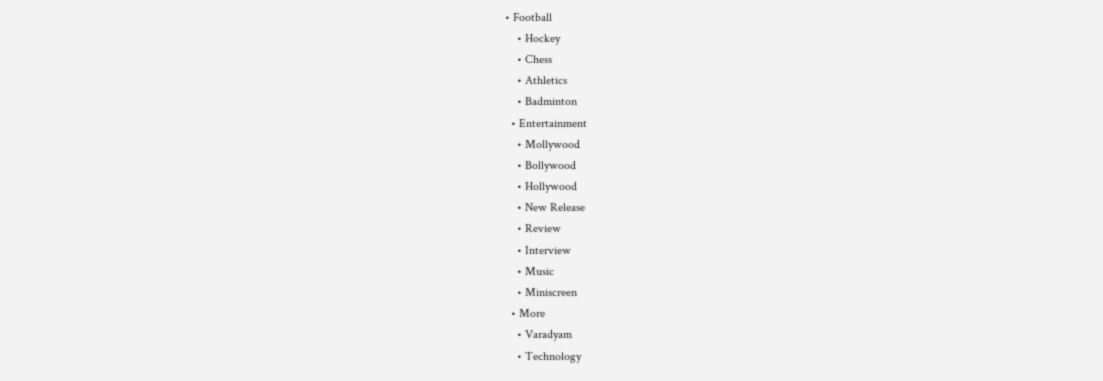• Football
    • Hockey
    • Chess
    • Athletics
    • Badminton
  • Entertainment
    • Mollywood
    • Bollywood
    • Hollywood
    • New Release
    • Review
    • Interview
    • Music
    • Miniscreen
  • More
    • Varadyam
    • Technology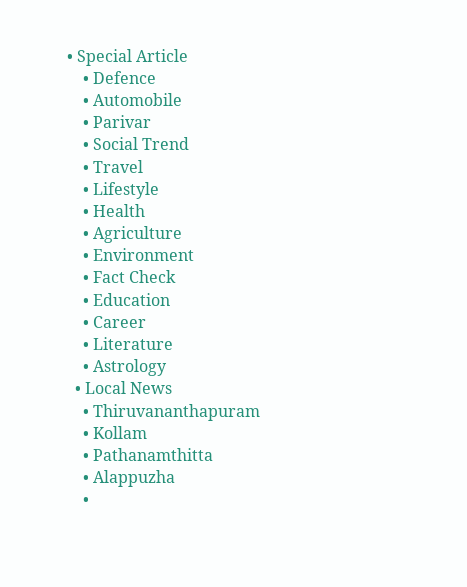• Special Article
    • Defence
    • Automobile
    • Parivar
    • Social Trend
    • Travel
    • Lifestyle
    • Health
    • Agriculture
    • Environment
    • Fact Check
    • Education
    • Career
    • Literature
    • Astrology
  • Local News
    • Thiruvananthapuram
    • Kollam
    • Pathanamthitta
    • Alappuzha
    •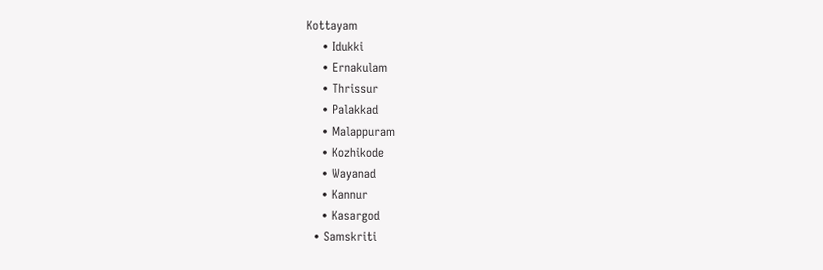Kottayam
    • Idukki
    • Ernakulam
    • Thrissur
    • Palakkad
    • Malappuram
    • Kozhikode
    • Wayanad
    • Kannur
    • Kasargod
  • Samskriti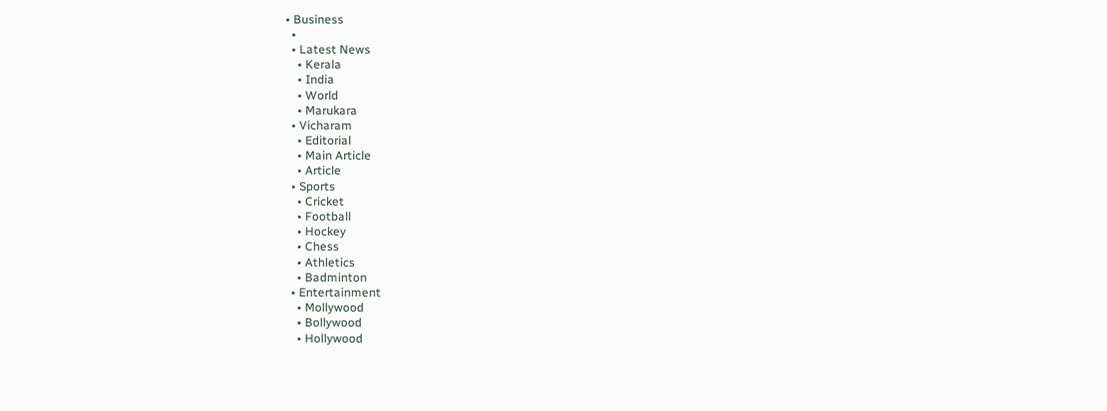• Business
  •
  • Latest News
    • Kerala
    • India
    • World
    • Marukara
  • Vicharam
    • Editorial
    • Main Article
    • Article
  • Sports
    • Cricket
    • Football
    • Hockey
    • Chess
    • Athletics
    • Badminton
  • Entertainment
    • Mollywood
    • Bollywood
    • Hollywood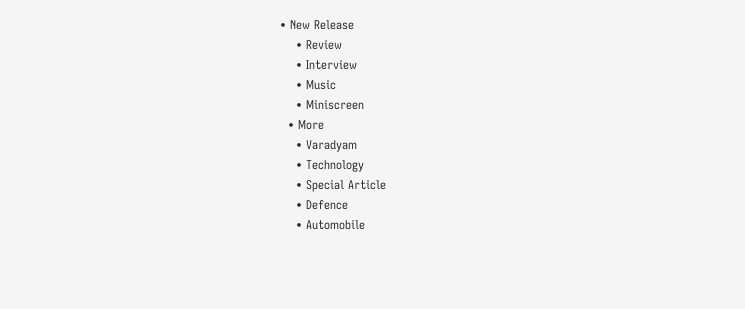• New Release
    • Review
    • Interview
    • Music
    • Miniscreen
  • More
    • Varadyam
    • Technology
    • Special Article
    • Defence
    • Automobile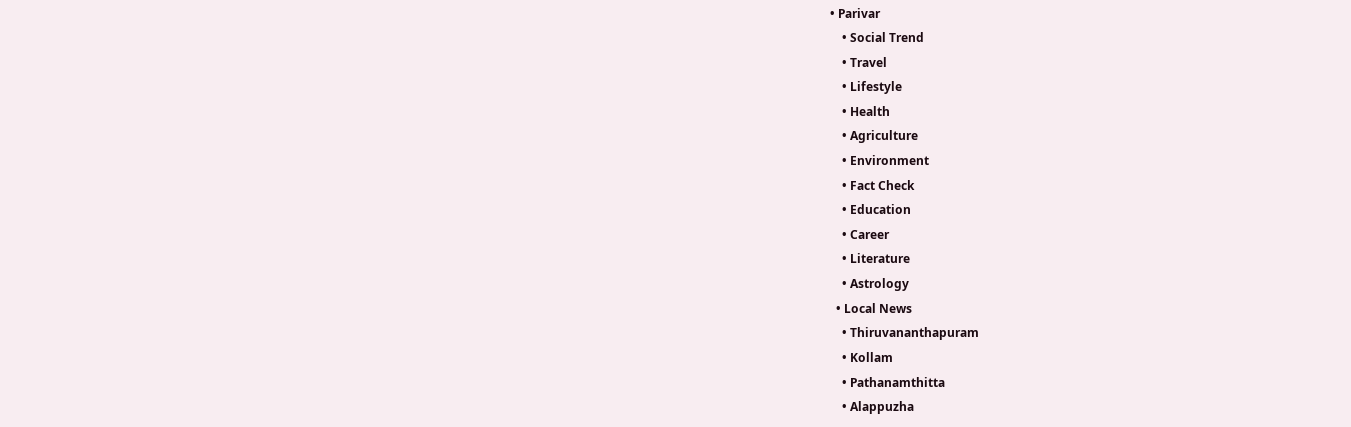• Parivar
    • Social Trend
    • Travel
    • Lifestyle
    • Health
    • Agriculture
    • Environment
    • Fact Check
    • Education
    • Career
    • Literature
    • Astrology
  • Local News
    • Thiruvananthapuram
    • Kollam
    • Pathanamthitta
    • Alappuzha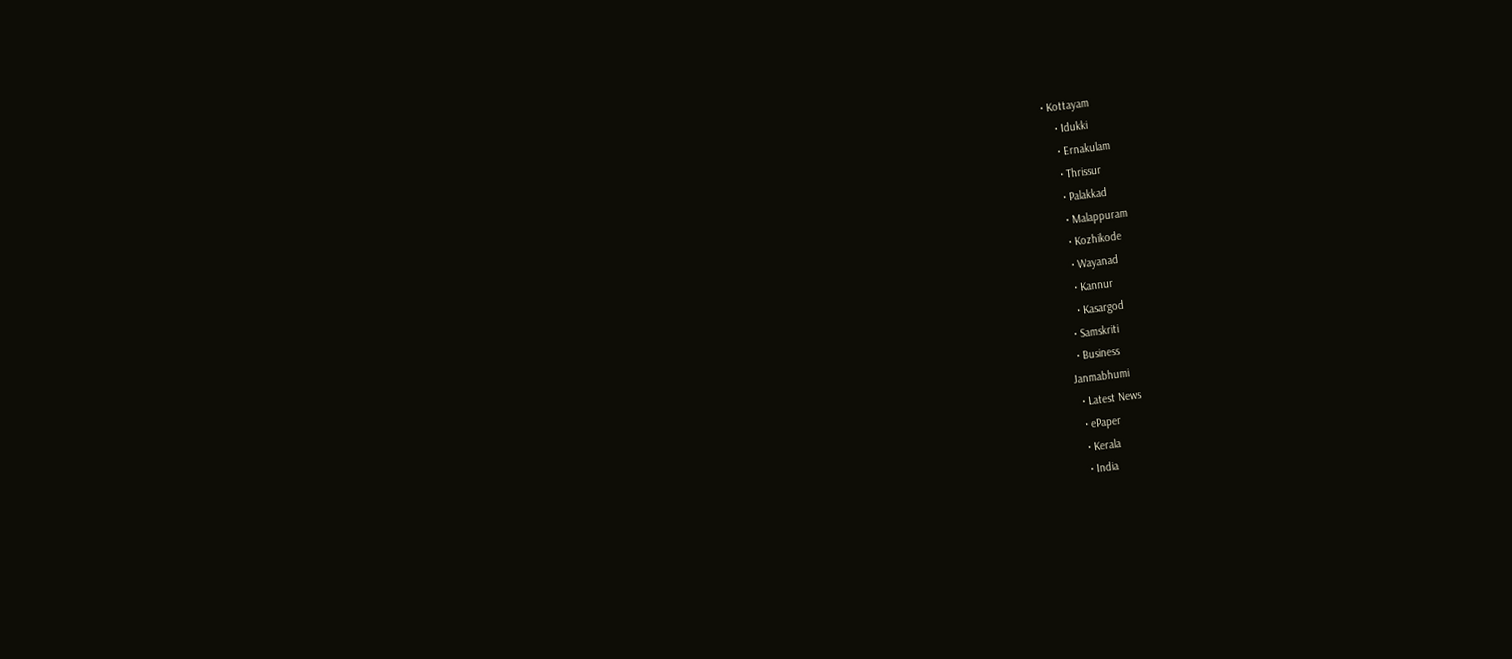• Kottayam
    • Idukki
    • Ernakulam
    • Thrissur
    • Palakkad
    • Malappuram
    • Kozhikode
    • Wayanad
    • Kannur
    • Kasargod
  • Samskriti
  • Business
Janmabhumi
  • Latest News
  • ePaper
  • Kerala
  • India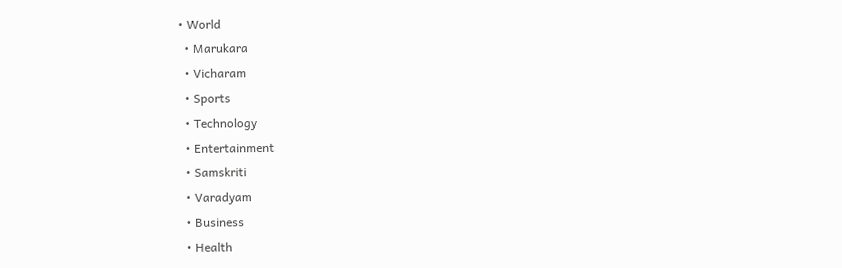• World
  • Marukara
  • Vicharam
  • Sports
  • Technology
  • Entertainment
  • Samskriti
  • Varadyam
  • Business
  • Health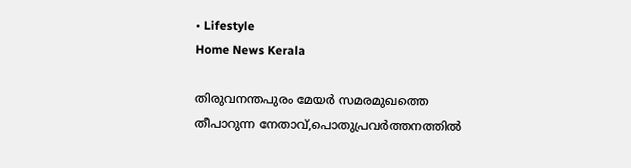• Lifestyle
Home News Kerala

തിരുവനന്തപുരം മേയര്‍ സമരമുഖത്തെ തീപാറുന്ന നേതാവ്,പൊതുപ്രവര്‍ത്തനത്തില്‍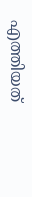എത്തിയത്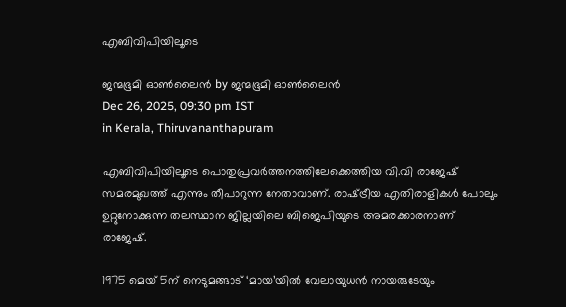എബിവിപിയിലൂടെ

ജന്മഭൂമി ഓണ്‍ലൈന്‍ by ജന്മഭൂമി ഓണ്‍ലൈന്‍
Dec 26, 2025, 09:30 pm IST
in Kerala, Thiruvananthapuram

എബിവിപിയിലൂടെ പൊതുപ്രവര്‍ത്തനത്തിലേക്കെത്തിയ വി.വി രാജേഷ് സമരമുഖത്ത് എന്നും തീപാറുന്ന നേതാവാണ്. രാഷ്‌ട്രീയ എതിരാളികള്‍ പോലും ഉറ്റുനോക്കുന്ന തലസ്ഥാന ജില്ലയിലെ ബിജെപിയുടെ അമരക്കാരനാണ് രാജേഷ്.

1975 മെയ് 5ന് നെടുമങ്ങാട് ‘മായ’യില്‍ വേലായുധന്‍ നായരുടേയും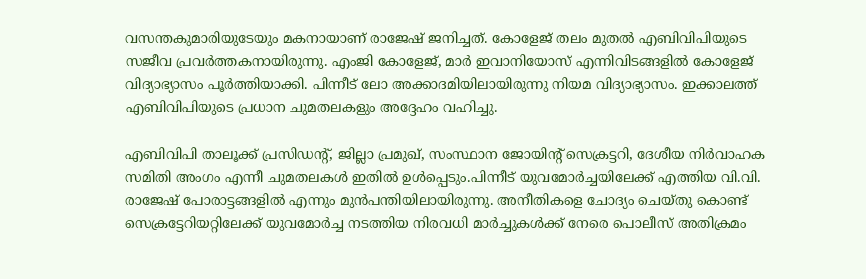വസന്തകുമാരിയുടേയും മകനായാണ് രാജേഷ് ജനിച്ചത്. കോളേജ് തലം മുതല്‍ എബിവിപിയുടെ സജീവ പ്രവര്‍ത്തകനായിരുന്നു. എംജി കോളേജ്, മാര്‍ ഇവാനിയോസ് എന്നിവിടങ്ങളില്‍ കോളേജ് വിദ്യാഭ്യാസം പൂര്‍ത്തിയാക്കി. പിന്നീട് ലോ അക്കാദമിയിലായിരുന്നു നിയമ വിദ്യാഭ്യാസം. ഇക്കാലത്ത് എബിവിപിയുടെ പ്രധാന ചുമതലകളും അദ്ദേഹം വഹിച്ചു.

എബിവിപി താലൂക്ക് പ്രസിഡന്റ്, ജില്ലാ പ്രമുഖ്, സംസ്ഥാന ജോയിന്റ് സെക്രട്ടറി, ദേശീയ നിര്‍വാഹക സമിതി അംഗം എന്നീ ചുമതലകള്‍ ഇതില്‍ ഉള്‍പ്പെടും.പിന്നീട് യുവമോര്‍ച്ചയിലേക്ക് എത്തിയ വി.വി. രാജേഷ് പോരാട്ടങ്ങളില്‍ എന്നും മുന്‍പന്തിയിലായിരുന്നു. അനീതികളെ ചോദ്യം ചെയ്തു കൊണ്ട് സെക്രട്ടേറിയറ്റിലേക്ക് യുവമോര്‍ച്ച നടത്തിയ നിരവധി മാര്‍ച്ചുകള്‍ക്ക് നേരെ പൊലീസ് അതിക്രമം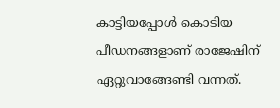കാട്ടിയപ്പോള്‍ കൊടിയ പീഡനങ്ങളാണ് രാജേഷിന് ഏറ്റുവാങ്ങേണ്ടി വന്നത്.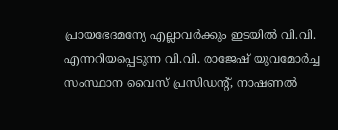പ്രായഭേദമന്യേ എല്ലാവര്‍ക്കും ഇടയില്‍ വി.വി. എന്നറിയപ്പെടുന്ന വി.വി. രാജേഷ് യുവമോര്‍ച്ച സംസ്ഥാന വൈസ് പ്രസിഡന്റ്, നാഷണല്‍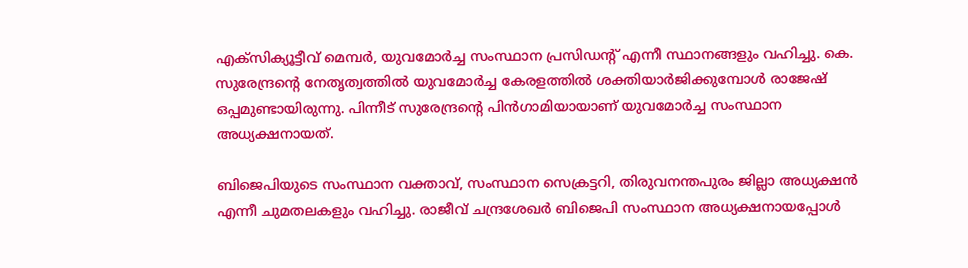എക്സിക്യൂട്ടീവ് മെമ്പര്‍, യുവമോര്‍ച്ച സംസ്ഥാന പ്രസിഡന്റ് എന്നീ സ്ഥാനങ്ങളും വഹിച്ചു. കെ. സുരേന്ദ്രന്റെ നേതൃത്വത്തില്‍ യുവമോര്‍ച്ച കേരളത്തില്‍ ശക്തിയാര്‍ജിക്കുമ്പോള്‍ രാജേഷ് ഒപ്പമുണ്ടായിരുന്നു. പിന്നീട് സുരേന്ദ്രന്റെ പിന്‍ഗാമിയായാണ് യുവമോര്‍ച്ച സംസ്ഥാന അധ്യക്ഷനായത്.

ബിജെപിയുടെ സംസ്ഥാന വക്താവ്, സംസ്ഥാന സെക്രട്ടറി, തിരുവനന്തപുരം ജില്ലാ അധ്യക്ഷന്‍ എന്നീ ചുമതലകളും വഹിച്ചു. രാജീവ് ചന്ദ്രശേഖര്‍ ബിജെപി സംസ്ഥാന അധ്യക്ഷനായപ്പോള്‍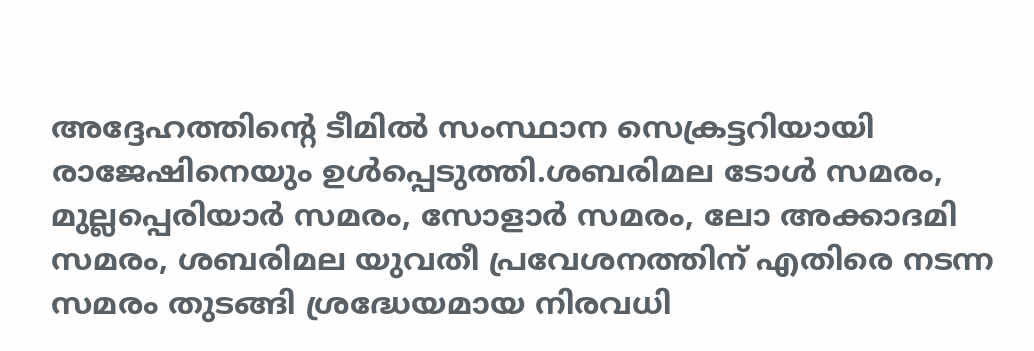അദ്ദേഹത്തിന്റെ ടീമില്‍ സംസ്ഥാന സെക്രട്ടറിയായി രാജേഷിനെയും ഉള്‍പ്പെടുത്തി.ശബരിമല ടോള്‍ സമരം, മുല്ലപ്പെരിയാര്‍ സമരം, സോളാര്‍ സമരം, ലോ അക്കാദമി സമരം, ശബരിമല യുവതീ പ്രവേശനത്തിന് എതിരെ നടന്ന സമരം തുടങ്ങി ശ്രദ്ധേയമായ നിരവധി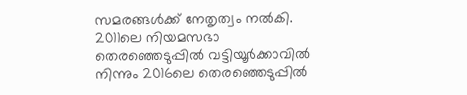സമരങ്ങള്‍ക്ക് നേതൃത്വം നല്‍കി. 2011ലെ നിയമസഭാ തെരഞ്ഞെടുപ്പില്‍ വട്ടിയൂര്‍ക്കാവില്‍ നിന്നും 2016ലെ തെരഞ്ഞെടുപ്പില്‍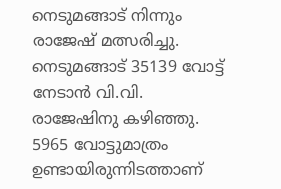നെടുമങ്ങാട് നിന്നും രാജേഷ് മത്സരിച്ചു. നെടുമങ്ങാട് 35139 വോട്ട് നേടാന്‍ വി.വി. രാജേഷിനു കഴിഞ്ഞു. 5965 വോട്ടുമാത്രം ഉണ്ടായിരുന്നിടത്താണ്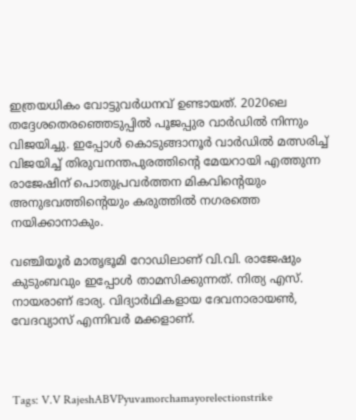ഇത്രയധികം വോട്ടുവര്‍ധനവ് ഉണ്ടായത്. 2020ലെ തദ്ദേശതെരഞ്ഞെടുപ്പില്‍ പൂജപ്പുര വാര്‍ഡില്‍ നിന്നും വിജയിച്ചു. ഇപ്പോള്‍ കൊടുങ്ങാനൂര്‍ വാര്‍ഡില്‍ മത്സരിച്ച് വിജയിച്ച് തിരുവനന്തപുരത്തിന്റെ മേയറായി എത്തുന്ന രാജേഷിന് പൊതുപ്രവര്‍ത്തന മികവിന്റെയും അനുഭവത്തിന്റെയും കരുത്തില്‍ നഗരത്തെ നയിക്കാനാകും.

വഞ്ചിയൂര്‍ മാതൃഭൂമി റോഡിലാണ് വി.വി. രാജേഷും കുടുംബവും ഇപ്പോള്‍ താമസിക്കുന്നത്. നിത്യ എസ്. നായരാണ് ഭാര്യ. വിദ്യാര്‍ഥികളായ ദേവനാരായണ്‍, വേദവ്യാസ് എന്നിവര്‍ മക്കളാണ്.



Tags: V.V RajeshABVPyuvamorchamayorelectionstrike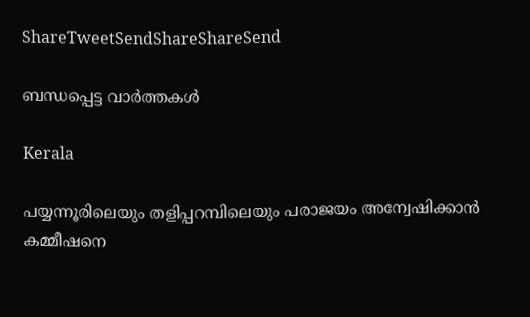ShareTweetSendShareShareSend

ബന്ധപ്പെട്ട വാര്‍ത്തകള്‍

Kerala

പയ്യന്നൂരിലെയും തളിപ്പറമ്പിലെയും പരാജയം അന്വേഷിക്കാന്‍ കമ്മീഷനെ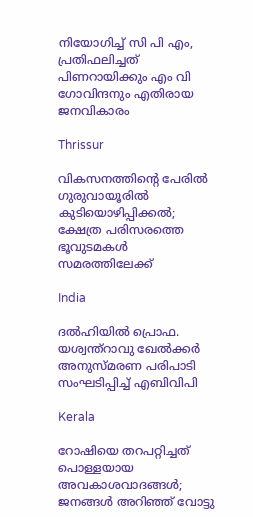നിയോഗിച്ച് സി പി എം, പ്രതിഫലിച്ചത് പിണറായിക്കും എം വി ഗോവിന്ദനും എതിരായ ജനവികാരം

Thrissur

വികസനത്തിന്റെ പേരില്‍ ഗുരുവായൂരില്‍ കുടിയൊഴിപ്പിക്കല്‍; ക്ഷേത്ര പരിസരത്തെ ഭൂവുടമകള്‍ സമരത്തിലേക്ക്

India

ദൽഹിയിൽ പ്രൊഫ. യശ്വന്ത്റാവു ഖേൽക്കർ അനുസ്‌മരണ പരിപാടി സംഘടിപ്പിച്ച് എബിവിപി

Kerala

റോഷിയെ തറപറ്റിച്ചത് പൊള്ളയായ അവകാശവാദങ്ങള്‍; ജനങ്ങള്‍ അറിഞ്ഞ് വോട്ടു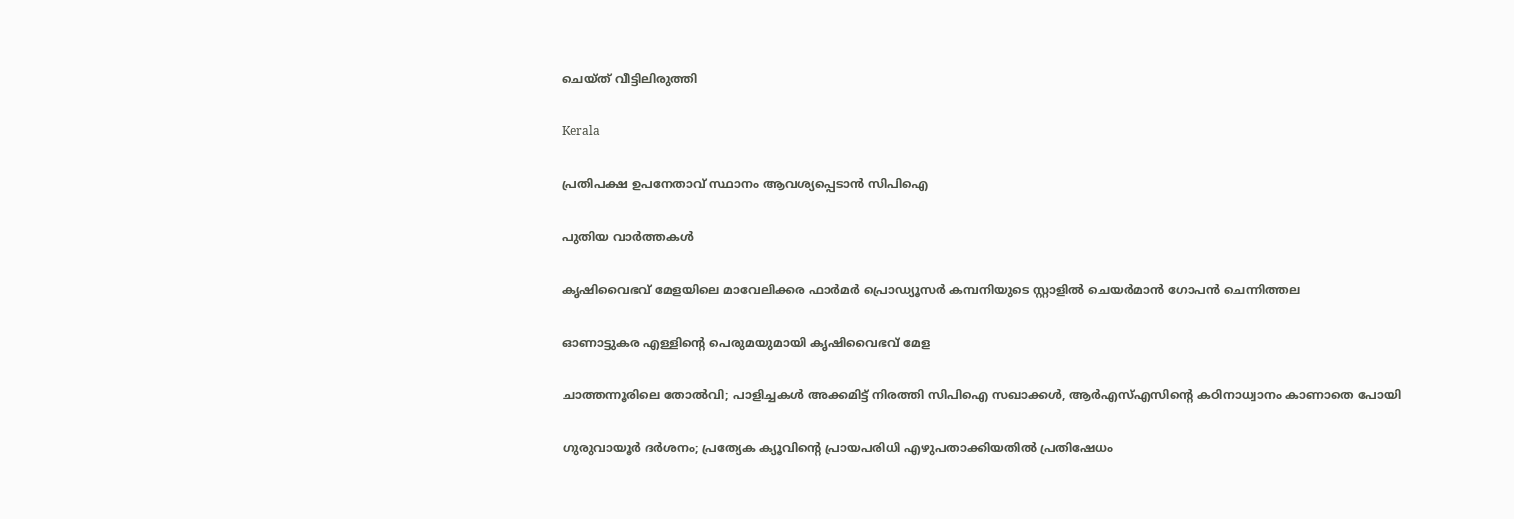ചെയ്ത് വീട്ടിലിരുത്തി

Kerala

പ്രതിപക്ഷ ഉപനേതാവ് സ്ഥാനം ആവശ്യപ്പെടാന്‍ സിപിഐ

പുതിയ വാര്‍ത്തകള്‍

കൃഷിവൈഭവ് മേളയിലെ മാവേലിക്കര ഫാര്‍മര്‍ പ്രൊഡ്യൂസര്‍ കമ്പനിയുടെ സ്റ്റാളില്‍ ചെയര്‍മാന്‍ ഗോപന്‍ ചെന്നിത്തല

ഓണാട്ടുകര എള്ളിന്റെ പെരുമയുമായി കൃഷിവൈഭവ് മേള

ചാത്തന്നൂരിലെ തോല്‍വി; പാളിച്ചകള്‍ അക്കമിട്ട് നിരത്തി സിപിഐ സഖാക്കള്‍, ആര്‍എസ്എസിന്റെ കഠിനാധ്വാനം കാണാതെ പോയി

ഗുരുവായൂര്‍ ദര്‍ശനം; പ്രത്യേക ക്യൂവിന്റെ പ്രായപരിധി എഴുപതാക്കിയതില്‍ പ്രതിഷേധം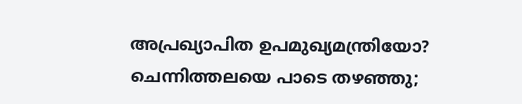അപ്രഖ്യാപിത ഉപമുഖ്യമന്ത്രിയോ? ചെന്നിത്തലയെ പാടെ തഴഞ്ഞു;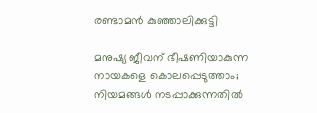രണ്ടാമന്‍ കുഞ്ഞാലിക്കുട്ടി

മനുഷ്യ ജീവന് ഭീഷണിയാകുന്ന നായകളെ കൊലപ്പെടുത്താം; നിയമങ്ങൾ നടപ്പാക്കുന്നതിൽ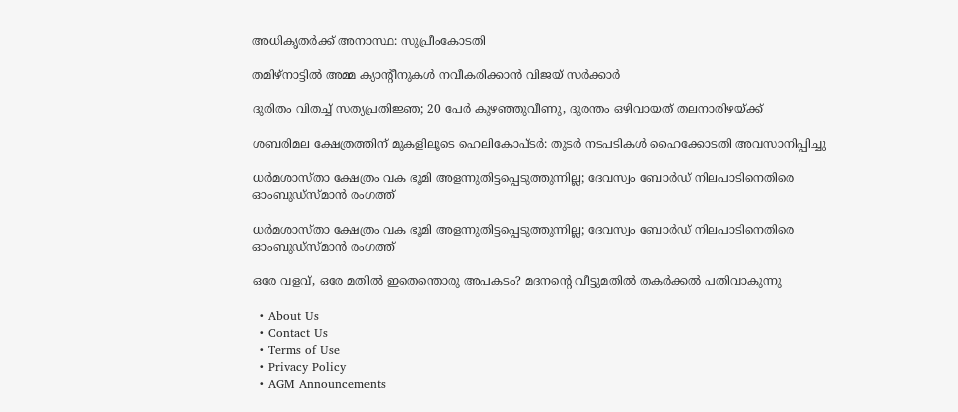അധികൃതർക്ക് അനാസ്ഥ: സുപ്രീംകോടതി

തമിഴ്നാട്ടിൽ അമ്മ ക്യാന്‍റീനുകൾ നവീകരിക്കാൻ വിജയ് സർക്കാർ

ദുരിതം വിതച്ച് സത്യപ്രതിജ്ഞ; 20 പേര്‍ കുഴഞ്ഞുവീണു, ദുരന്തം ഒഴിവായത് തലനാരിഴയ്‌ക്ക്

ശബരിമല ക്ഷേത്രത്തിന് മുകളിലൂടെ ഹെലികോപ്ടര്‍: തുടര്‍ നടപടികള്‍ ഹൈക്കോടതി അവസാനിപ്പിച്ചു

ധര്‍മശാസ്താ ക്ഷേത്രം വക ഭൂമി അളന്നുതിട്ടപ്പെടുത്തുന്നില്ല; ദേവസ്വം ബോര്‍ഡ് നിലപാടിനെതിരെ ഓംബുഡ്‌സ്മാന്‍ രംഗത്ത്

ധര്‍മശാസ്താ ക്ഷേത്രം വക ഭൂമി അളന്നുതിട്ടപ്പെടുത്തുന്നില്ല; ദേവസ്വം ബോര്‍ഡ് നിലപാടിനെതിരെ ഓംബുഡ്‌സ്മാന്‍ രംഗത്ത്

ഒരേ വളവ്, ഒരേ മതില്‍ ഇതെന്തൊരു അപകടം? മദനന്റെ വീട്ടുമതില്‍ തകര്‍ക്കല്‍ പതിവാകുന്നു

  • About Us
  • Contact Us
  • Terms of Use
  • Privacy Policy
  • AGM Announcements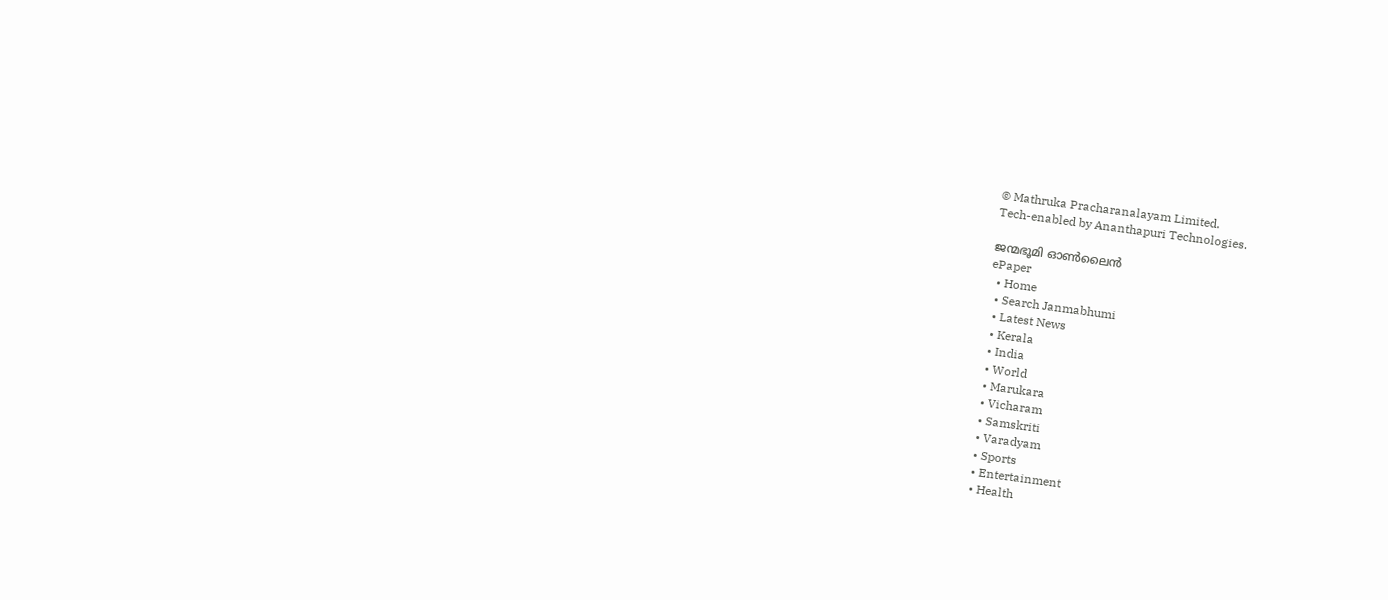© Mathruka Pracharanalayam Limited.
Tech-enabled by Ananthapuri Technologies.

ജന്മഭൂമി ഓണ്‍ലൈന്‍
ePaper
  • Home
  • Search Janmabhumi
  • Latest News
  • Kerala
  • India
  • World
  • Marukara
  • Vicharam
  • Samskriti
  • Varadyam
  • Sports
  • Entertainment
  • Health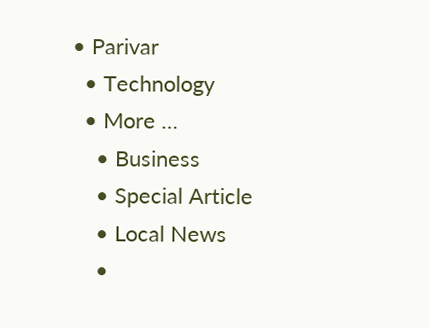• Parivar
  • Technology
  • More …
    • Business
    • Special Article
    • Local News
    •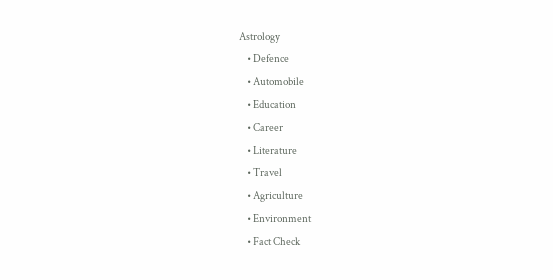Astrology
    • Defence
    • Automobile
    • Education
    • Career
    • Literature
    • Travel
    • Agriculture
    • Environment
    • Fact Check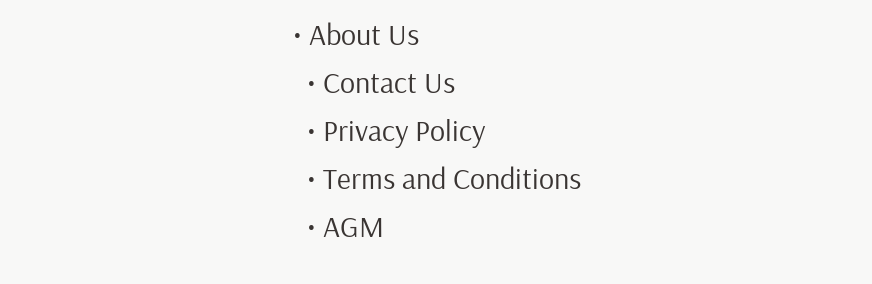• About Us
  • Contact Us
  • Privacy Policy
  • Terms and Conditions
  • AGM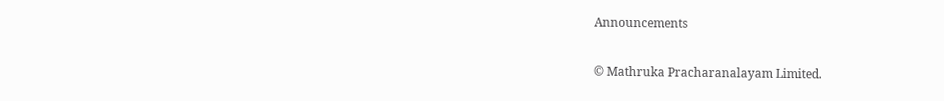Announcements

© Mathruka Pracharanalayam Limited.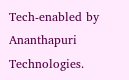Tech-enabled by Ananthapuri Technologies.